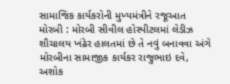સામાજિક કાર્યકરોની મુખ્યમંત્રીને રજૂઆત મોરબી : મોરબી સીવીલ હોસ્પીટલમાં લેડીઝ શૌચાલય ખંઢેર હાલતમાં છે તે નવું બનાવવા અંગે મોરબીના સામાજીક કાર્યકર રાજુભાઇ દવે, અશોક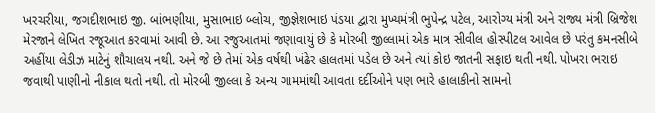ખરચરીયા, જગદીશભાઇ જી. બાંભણીયા, મુસાભાઇ બ્લોચ, જીજ્ઞેશભાઇ પંડયા દ્વારા મુખ્યમંત્રી ભુપેન્દ્ર પટેલ, આરોગ્ય મંત્રી અને રાજ્ય મંત્રી બ્રિજેશ મેરજાને લેખિત રજૂઆત કરવામાં આવી છે. આ રજુઆતમાં જણાવાયું છે કે મોરબી જીલ્લામાં એક માત્ર સીવીલ હોસ્પીટલ આવેલ છે પરંતુ કમનસીબે અહીંયા લેડીઝ માટેનું શૌચાલય નથી. અને જે છે તેમાં એક વર્ષથી ખંઢેર હાલતમાં પડેલ છે અને ત્યાં કોઇ જાતની સફાઇ થતી નથી. પોખરા ભરાઇ જવાથી પાણીનો નીકાલ થતો નથી. તો મોરબી જીલ્લા કે અન્ય ગામમાંથી આવતા દર્દીઓને પણ ભારે હાલાકીનો સામનો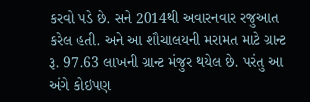કરવો પડે છે. સને 2014થી અવારનવાર રજુઆત કરેલ હતી. અને આ શૌચાલયની મરામત માટે ગ્રાન્ટ રૂ. 97.63 લાખની ગ્રાન્ટ મંજુર થયેલ છે. પરંતુ આ અંગે કોઇપણ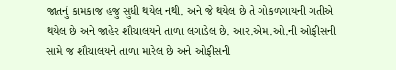જાતનું કામકાજ હજુ સુધી થયેલ નથી. અને જે થયેલ છે તે ગોકળગાયની ગતીએ થયેલ છે અને જાહેર શૌચાલયને તાળા લગાડેલ છે. આર.એમ.ઓ.ની ઓફીસની સામે જ શૌચાલયને તાળા મારેલ છે અને ઓફીસની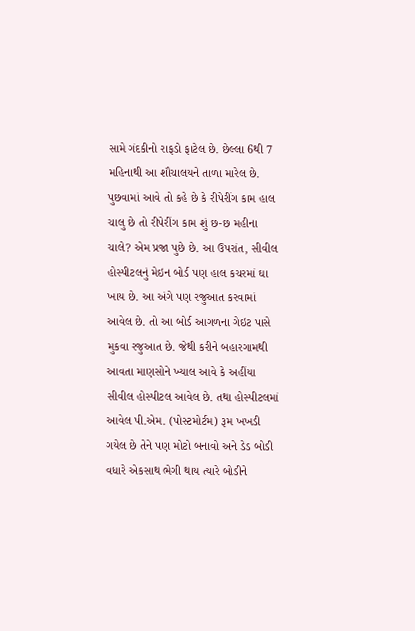સામે ગંદકીનો રાફડો ફાટેલ છે. છેલ્લા 6થી 7 મહિનાથી આ શૌચાલયને તાળા મારેલ છે. પુછવામાં આવે તો કહે છે કે રીપેરીંગ કામ હાલ ચાલુ છે તો રીપેરીંગ કામ શું છ-છ મહીના ચાલે? એમ પ્રજા પુછે છે. આ ઉપરાંત, સીવીલ હોસ્પીટલનું મેઇન બોર્ડ પણ હાલ કચરમાં ઘા ખાય છે. આ અંગે પણ રજુઆત કરવામાં આવેલ છે. તો આ બોર્ડ આગળના ગેઇટ પાસે મુકવા રજુઆત છે. જેથી કરીને બહારગામથી આવતા માણસોને ખ્યાલ આવે કે અહીંયા સીવીલ હોસ્પીટલ આવેલ છે. તથા હોસ્પીટલમાં આવેલ પી.એમ. (પોસ્ટમોર્ટમ) રૂમ ખખડી ગયેલ છે તેને પણ મોટો બનાવો અને ડેડ બોડી વધારે એકસાથ ભેગી થાય ત્યારે બોડીને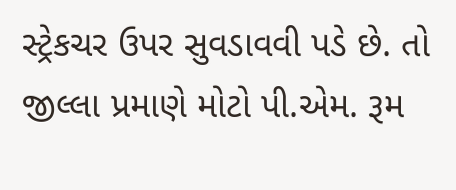સ્ટ્રેકચર ઉપર સુવડાવવી પડે છે. તો જીલ્લા પ્રમાણે મોટો પી.એમ. રૂમ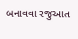બનાવવા રજુઆત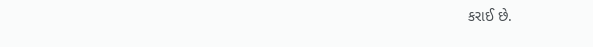કરાઈ છે.